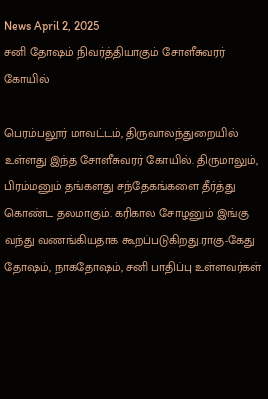News April 2, 2025
சனி தோஷம் நிவர்த்தியாகும் சோளீசுவரர் கோயில்

பெரம்பலூர் மாவட்டம், திருவாலந்துறையில் உள்ளது இந்த சோளீசுவரர் கோயில். திருமாலும், பிரம்மனும் தங்களது சந்தேகங்களை தீர்த்து கொண்ட தலமாகும். கரிகால சோழனும் இங்கு வந்து வணங்கியதாக கூறப்படுகிறது.ராகு-கேது தோஷம், நாகதோஷம், சனி பாதிப்பு உள்ளவர்கள்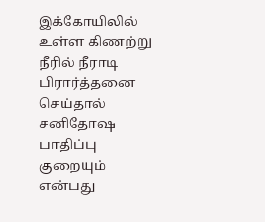இக்கோயிலில் உள்ள கிணற்று நீரில் நீராடி பிரார்த்தனை செய்தால் சனிதோஷ பாதிப்பு குறையும் என்பது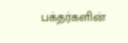பக்தர்களின்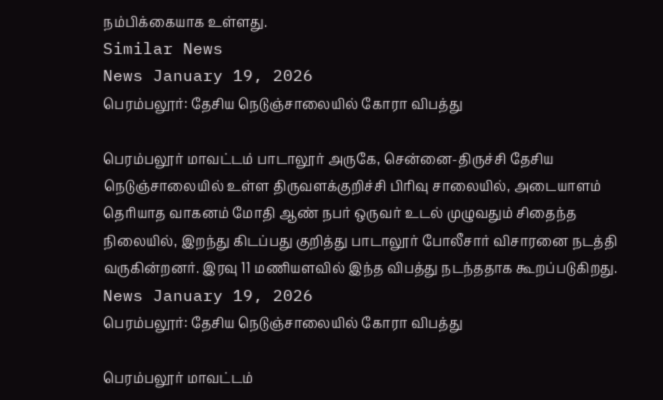நம்பிக்கையாக உள்ளது.
Similar News
News January 19, 2026
பெரம்பலூர்: தேசிய நெடுஞ்சாலையில் கோரா விபத்து

பெரம்பலூர் மாவட்டம் பாடாலூர் அருகே, சென்னை-திருச்சி தேசிய நெடுஞ்சாலையில் உள்ள திருவளக்குறிச்சி பிரிவு சாலையில், அடையாளம் தெரியாத வாகனம் மோதி ஆண் நபர் ஒருவர் உடல் முழுவதும் சிதைந்த நிலையில், இறந்து கிடப்பது குறித்து பாடாலூர் போலீசார் விசாரனை நடத்தி வருகின்றனர். இரவு 11 மணியளவில் இந்த விபத்து நடந்ததாக கூறப்படுகிறது.
News January 19, 2026
பெரம்பலூர்: தேசிய நெடுஞ்சாலையில் கோரா விபத்து

பெரம்பலூர் மாவட்டம்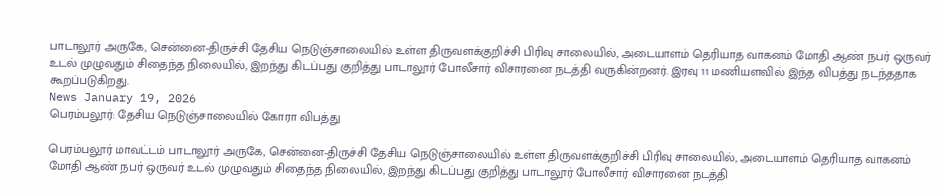பாடாலூர் அருகே, சென்னை-திருச்சி தேசிய நெடுஞ்சாலையில் உள்ள திருவளக்குறிச்சி பிரிவு சாலையில், அடையாளம் தெரியாத வாகனம் மோதி ஆண் நபர் ஒருவர் உடல் முழுவதும் சிதைந்த நிலையில், இறந்து கிடப்பது குறித்து பாடாலூர் போலீசார் விசாரனை நடத்தி வருகின்றனர். இரவு 11 மணியளவில் இந்த விபத்து நடந்ததாக கூறப்படுகிறது.
News January 19, 2026
பெரம்பலூர்: தேசிய நெடுஞ்சாலையில் கோரா விபத்து

பெரம்பலூர் மாவட்டம் பாடாலூர் அருகே, சென்னை-திருச்சி தேசிய நெடுஞ்சாலையில் உள்ள திருவளக்குறிச்சி பிரிவு சாலையில், அடையாளம் தெரியாத வாகனம் மோதி ஆண் நபர் ஒருவர் உடல் முழுவதும் சிதைந்த நிலையில், இறந்து கிடப்பது குறித்து பாடாலூர் போலீசார் விசாரனை நடத்தி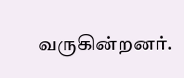வருகின்றனர்.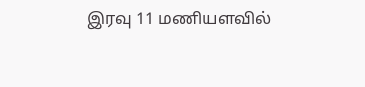இரவு 11 மணியளவில்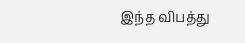இந்த விபத்து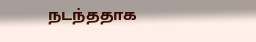நடந்ததாக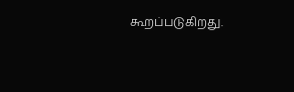கூறப்படுகிறது.